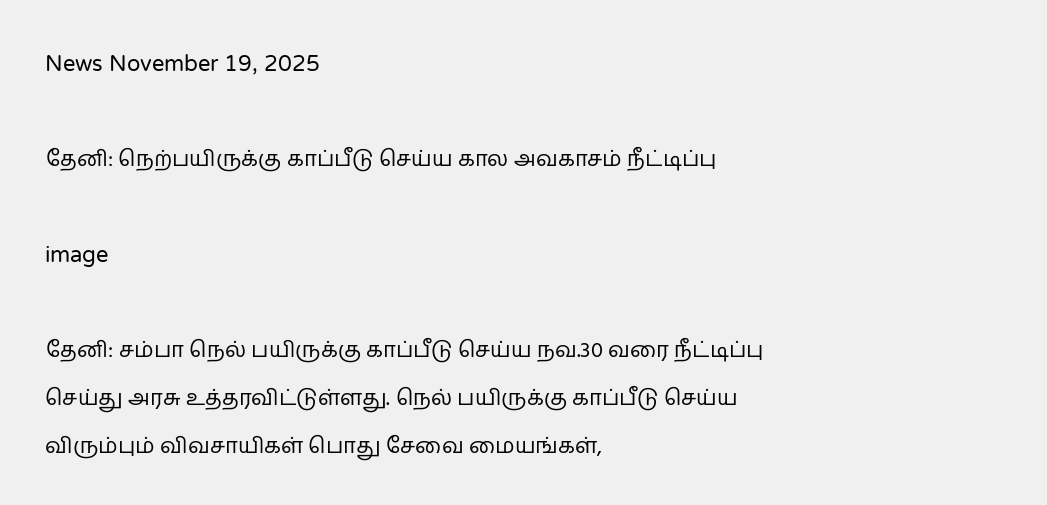News November 19, 2025

தேனி: நெற்பயிருக்கு காப்பீடு செய்ய கால அவகாசம் நீட்டிப்பு

image

தேனி: சம்பா நெல் பயிருக்கு காப்பீடு செய்ய நவ.30 வரை நீட்டிப்பு செய்து அரசு உத்தரவிட்டுள்ளது. நெல் பயிருக்கு காப்பீடு செய்ய விரும்பும் விவசாயிகள் பொது சேவை மையங்கள்,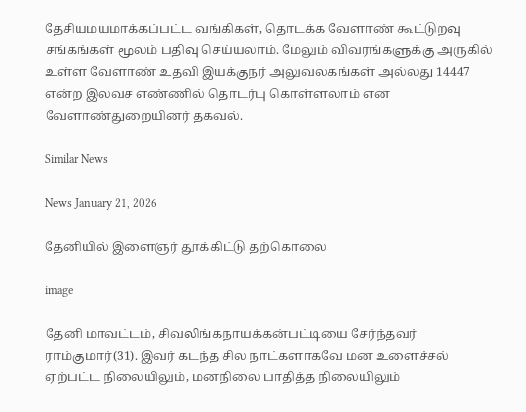தேசியமயமாக்கப்பட்ட வங்கிகள், தொடக்க வேளாண் கூட்டுறவு சங்கங்கள் மூலம் பதிவு செய்யலாம். மேலும் விவரங்களுக்கு அருகில் உள்ள வேளாண் உதவி இயக்குநர் அலுவலகங்கள் அல்லது 14447 என்ற இலவச எண்ணில் தொடர்பு கொள்ளலாம் என வேளாண்துறையினர் தகவல்.

Similar News

News January 21, 2026

தேனியில் இளைஞர் தூக்கிட்டு தற்கொலை

image

தேனி மாவட்டம், சிவலிங்கநாயக்கன்பட்டியை சேர்ந்தவர் ராம்குமார்(31). இவர் கடந்த சில நாட்களாகவே மன உளைச்சல் ஏற்பட்ட நிலையிலும், மனநிலை பாதித்த நிலையிலும்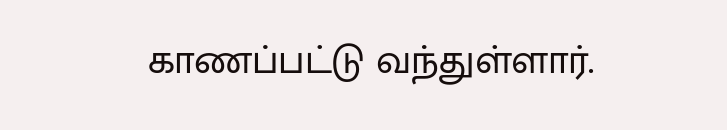காணப்பட்டு வந்துள்ளார்.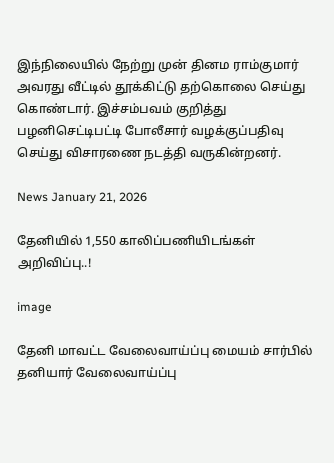இந்நிலையில் நேற்று முன் தினம ராம்குமார் அவரது வீட்டில் தூக்கிட்டு தற்கொலை செய்து கொண்டார். இச்சம்பவம் குறித்து பழனிசெட்டிபட்டி போலீசார் வழக்குப்பதிவு செய்து விசாரணை நடத்தி வருகின்றனர்.

News January 21, 2026

தேனியில் 1,550 காலிப்பணியிடங்கள் அறிவிப்பு..!

image

தேனி மாவட்ட வேலைவாய்ப்பு மையம் சார்பில் தனியார் வேலைவாய்ப்பு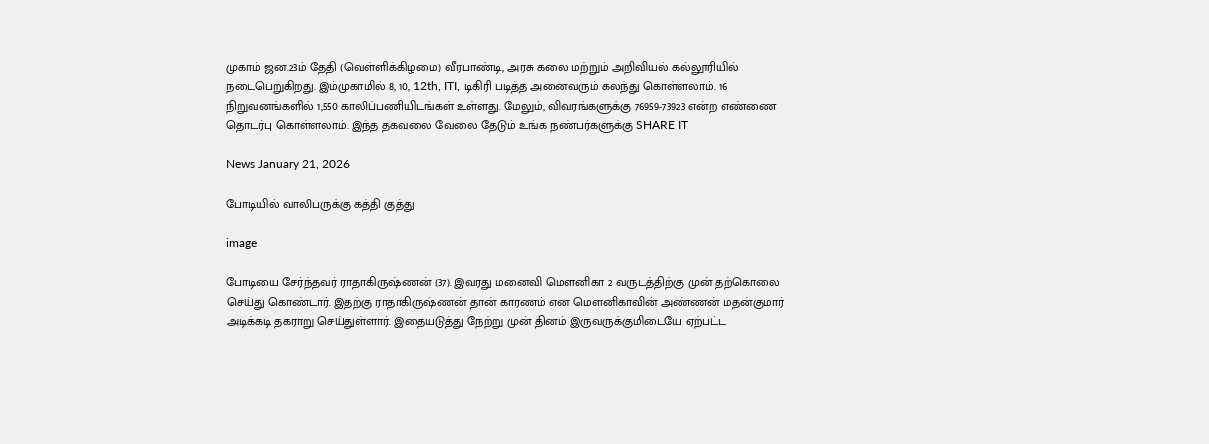முகாம் ஜன.23ம் தேதி (வெள்ளிக்கிழமை) வீரபாண்டி, அரசு கலை மற்றும் அறிவியல் கல்லூரியில் நடைபெறுகிறது. இம்முகாமில் 8, 10, 12th, ITI, டிகிரி படித்த அனைவரும் கலந்து கொள்ளலாம். 16 நிறுவனங்களில் 1,550 காலிப்பணியிடங்கள் உள்ளது. மேலும், விவரங்களுக்கு 76959-73923 என்ற எண்ணை தொடர்பு கொள்ளலாம். இந்த தகவலை வேலை தேடும் உங்க நண்பர்களுக்கு SHARE IT

News January 21, 2026

போடியில் வாலிபருக்கு கத்தி குத்து

image

போடியை சேர்ந்தவர் ராதாகிருஷ்ணன் (37). இவரது மனைவி மெளனிகா 2 வருடத்திற்கு முன் தற்கொலை செய்து கொண்டார். இதற்கு ராதாகிருஷ்ணன் தான் காரணம் என மெளனிகாவின் அண்ணன் மதன்குமார் அடிக்கடி தகராறு செய்துள்ளார். இதையடுத்து நேற்று முன் தினம் இருவருக்குமிடையே ஏற்பட்ட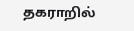தகராறில்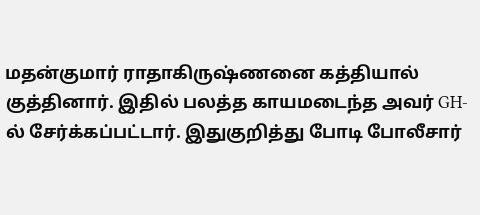மதன்குமார் ராதாகிருஷ்ணனை கத்தியால் குத்தினார். இதில் பலத்த காயமடைந்த அவர் GH-ல் சேர்க்கப்பட்டார். இதுகுறித்து போடி போலீசார்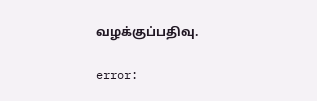வழக்குப்பதிவு.

error: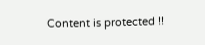Content is protected !!